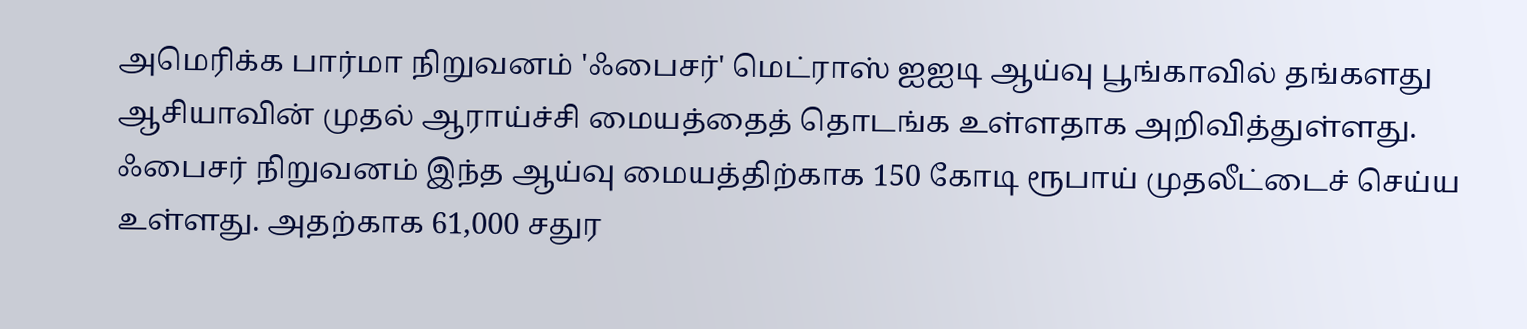அமெரிக்க பார்மா நிறுவனம் 'ஃபைசர்' மெட்ராஸ் ஐஐடி ஆய்வு பூங்காவில் தங்களது ஆசியாவின் முதல் ஆராய்ச்சி மையத்தைத் தொடங்க உள்ளதாக அறிவித்துள்ளது.
ஃபைசர் நிறுவனம் இந்த ஆய்வு மையத்திற்காக 150 கோடி ரூபாய் முதலீட்டைச் செய்ய உள்ளது. அதற்காக 61,000 சதுர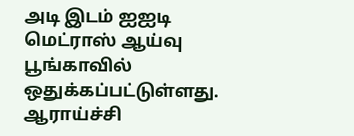அடி இடம் ஐஐடி மெட்ராஸ் ஆய்வு பூங்காவில் ஒதுக்கப்பட்டுள்ளது.
ஆராய்ச்சி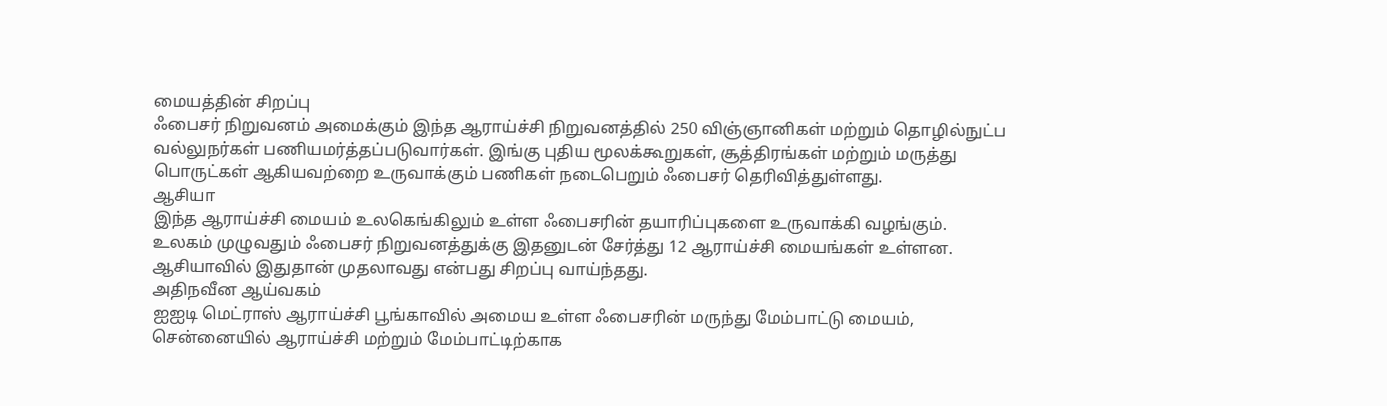மையத்தின் சிறப்பு
ஃபைசர் நிறுவனம் அமைக்கும் இந்த ஆராய்ச்சி நிறுவனத்தில் 250 விஞ்ஞானிகள் மற்றும் தொழில்நுட்ப வல்லுநர்கள் பணியமர்த்தப்படுவார்கள். இங்கு புதிய மூலக்கூறுகள், சூத்திரங்கள் மற்றும் மருத்து பொருட்கள் ஆகியவற்றை உருவாக்கும் பணிகள் நடைபெறும் ஃபைசர் தெரிவித்துள்ளது.
ஆசியா
இந்த ஆராய்ச்சி மையம் உலகெங்கிலும் உள்ள ஃபைசரின் தயாரிப்புகளை உருவாக்கி வழங்கும். உலகம் முழுவதும் ஃபைசர் நிறுவனத்துக்கு இதனுடன் சேர்த்து 12 ஆராய்ச்சி மையங்கள் உள்ளன. ஆசியாவில் இதுதான் முதலாவது என்பது சிறப்பு வாய்ந்தது.
அதிநவீன ஆய்வகம்
ஐஐடி மெட்ராஸ் ஆராய்ச்சி பூங்காவில் அமைய உள்ள ஃபைசரின் மருந்து மேம்பாட்டு மையம், சென்னையில் ஆராய்ச்சி மற்றும் மேம்பாட்டிற்காக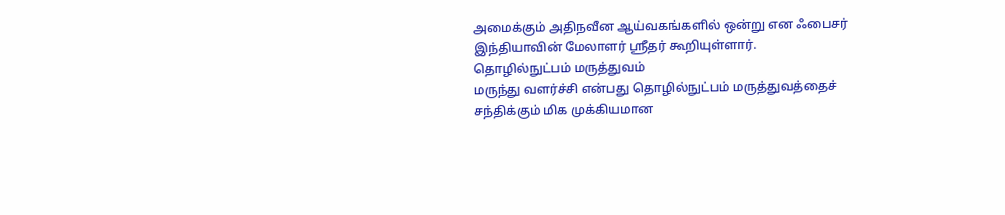அமைக்கும் அதிநவீன ஆய்வகங்களில் ஒன்று என ஃபைசர் இந்தியாவின் மேலாளர் ஸ்ரீதர் கூறியுள்ளார்.
தொழில்நுட்பம் மருத்துவம்
மருந்து வளர்ச்சி என்பது தொழில்நுட்பம் மருத்துவத்தைச் சந்திக்கும் மிக முக்கியமான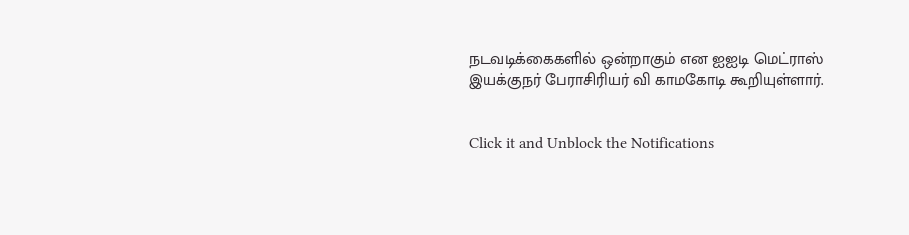நடவடிக்கைகளில் ஒன்றாகும் என ஐஐடி மெட்ராஸ் இயக்குநர் பேராசிரியர் வி காமகோடி கூறியுள்ளார்.


Click it and Unblock the Notifications